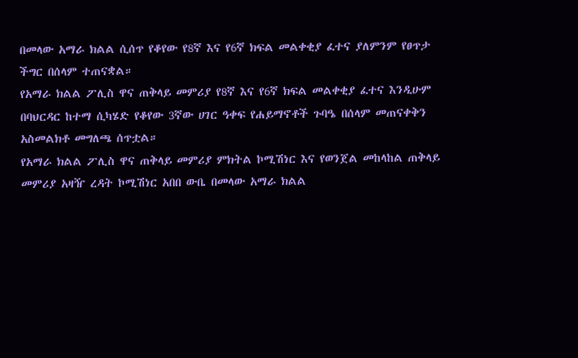በመላው አማራ ክልል ሲሰጥ የቆየው የ8ኛ እና የ6ኛ ክፍል መልቀቂያ ፈተና ያለምንም የፀጥታ ችግር በሰላም ተጠናቋል።
የአማራ ክልል ፖሊስ ዋና ጠቅላይ መምሪያ የ8ኛ እና የ6ኛ ክፍል መልቀቂያ ፈተና እንዲሁም በባህርዳር ከተማ ሲካሄድ የቆየው 3ኛው ሀገር ዓቀፍ የሐይማኖቶች ጉባዔ በሰላም መጠናቀቅን አስመልክቶ መግለጫ ሰጥቷል።
የአማራ ክልል ፖሊስ ዋና ጠቅላይ መምሪያ ምክትል ኮሚሽነር እና የወንጀል መከላከል ጠቅላይ መምሪያ አዛዥ ረዳት ኮሚሽነር አበበ ውቤ በመላው አማራ ክልል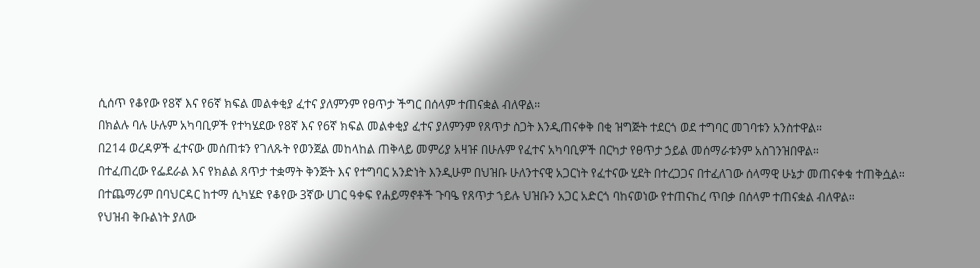ሲሰጥ የቆየው የ8ኛ እና የ6ኛ ክፍል መልቀቂያ ፈተና ያለምንም የፀጥታ ችግር በሰላም ተጠናቋል ብለዋል።
በክልሉ ባሉ ሁሉም አካባቢዎች የተካሄደው የ8ኛ እና የ6ኛ ክፍል መልቀቂያ ፈተና ያለምንም የጸጥታ ስጋት እንዲጠናቀቅ በቂ ዝግጅት ተደርጎ ወደ ተግባር መገባቱን አንስተዋል።
በ214 ወረዳዎች ፈተናው መሰጠቱን የገለጹት የወንጀል መከላከል ጠቅላይ መምሪያ አዛዡ በሁሉም የፈተና አካባቢዎች በርካታ የፀጥታ ኃይል መሰማራቱንም አስገንዝበዋል።
በተፈጠረው የፌደራል እና የክልል ጸጥታ ተቋማት ቅንጅት እና የተግባር አንድነት እንዲሁም በህዝቡ ሁለንተናዊ አጋርነት የፈተናው ሂደት በተረጋጋና በተፈለገው ሰላማዊ ሁኔታ መጠናቀቁ ተጠቅሷል።
በተጨማሪም በባህርዳር ከተማ ሲካሄድ የቆየው 3ኛው ሀገር ዓቀፍ የሐይማኖቶች ጉባዔ የጸጥታ ኀይሉ ህዝቡን አጋር አድርጎ ባከናወነው የተጠናከረ ጥበቃ በሰላም ተጠናቋል ብለዋል።
የህዝብ ቅቡልነት ያለው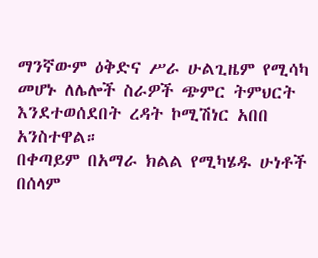ማንኛውም ዕቅድና ሥራ ሁልጊዜም የሚሳካ መሆኑ ለሌሎች ስራዎች ጭምር ትምህርት እንደተወሰደበት ረዳት ኮሚሽነር አበበ አንስተዋል።
በቀጣይም በአማራ ክልል የሚካሄዱ ሁነቶች በሰላም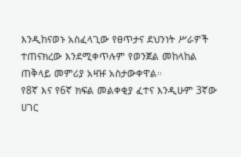እንዲከናወኑ አስፈላጊው የፀጥታና ደህንነት ሥራዎች ተጠናክረው እንደሚቀጥሉም የወንጀል መከላከል ጠቅላይ መምሪያ አዛዡ አስታውቀዋል።
የ8ኛ እና የ6ኛ ክፍል መልቀቂያ ፈተና እንዲሁም 3ኛው ሀገር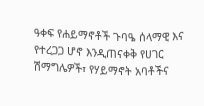ዓቀፍ የሐይማኖቶች ጉባዔ ሰላማዊ እና የተረጋጋ ሆኖ እንዲጠናቀቅ የሀገር ሽማግሌዎች፣ የሃይማኖት አባቶችና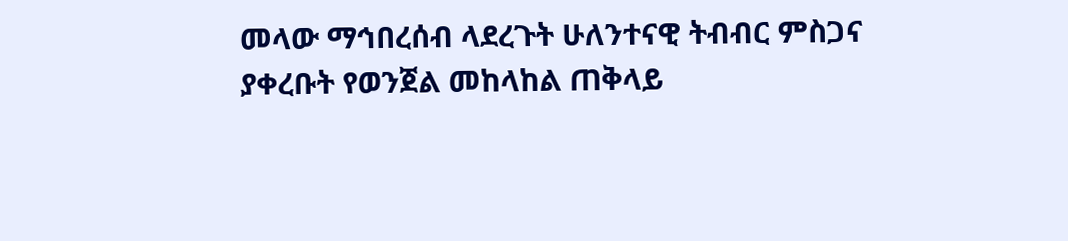መላው ማኅበረሰብ ላደረጉት ሁለንተናዊ ትብብር ምስጋና ያቀረቡት የወንጀል መከላከል ጠቅላይ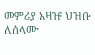መምሪያ አዛዡ ህዝቡ ለሰላሙ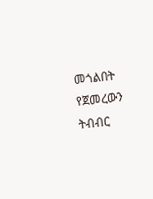መጎልበት የጀመረውን ትብብር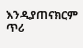እንዲያጠናክርም ጥሪ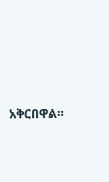አቅርበዋል።